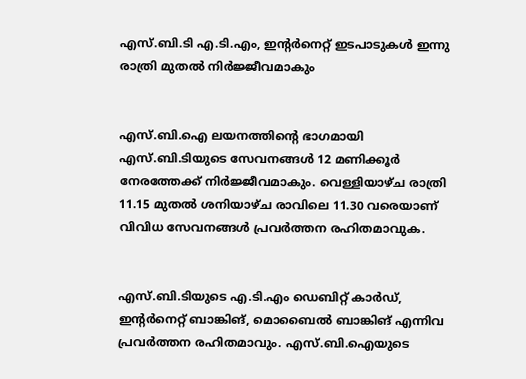എസ്.ബി.ടി എ.ടി.എം, ഇന്റര്‍നെറ്റ് ഇടപാടുകള്‍ ഇന്നു രാത്രി മുതല്‍ നിര്‍ജ്ജീവമാകും


എസ്.ബി.ഐ ലയനത്തിന്റെ ഭാഗമായി എസ്.ബി.ടിയുടെ സേവനങ്ങള്‍ 12 മണിക്കൂര്‍ നേരത്തേക്ക് നിര്‍ജ്ജീവമാകും. വെള്ളിയാഴ്ച രാത്രി 11.15 മുതല്‍ ശനിയാഴ്ച രാവിലെ 11.30 വരെയാണ് വിവിധ സേവനങ്ങള്‍ പ്രവര്‍ത്തന രഹിതമാവുക.


എസ്.ബി.ടിയുടെ എ.ടി.എം ഡെബിറ്റ് കാര്‍ഡ്, ഇന്റര്‍നെറ്റ് ബാങ്കിങ്, മൊബൈല്‍ ബാങ്കിങ് എന്നിവ പ്രവര്‍ത്തന രഹിതമാവും. എസ്.ബി.ഐയുടെ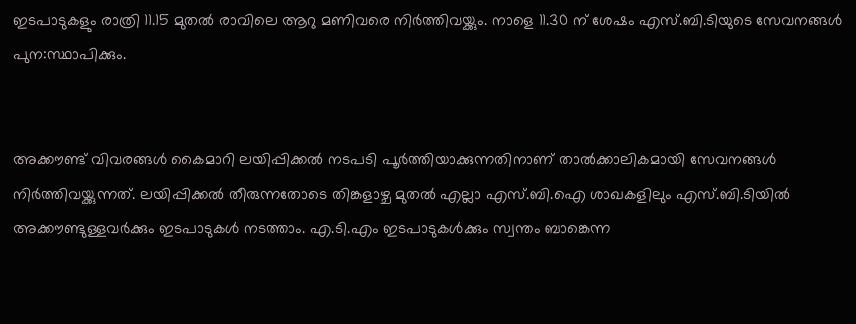ഇടപാടുകളും രാത്രി 11.15 മുതല്‍ രാവിലെ ആറു മണിവരെ നിര്‍ത്തിവയ്ക്കും. നാളെ 11.30 ന് ശേഷം എസ്.ബി.ടിയുടെ സേവനങ്ങള്‍ പുന:സ്ഥാപിക്കും.


അക്കൗണ്ട് വിവരങ്ങള്‍ കൈമാറി ലയിപ്പിക്കല്‍ നടപടി പൂര്‍ത്തിയാക്കുന്നതിനാണ് താല്‍ക്കാലികമായി സേവനങ്ങള്‍ നിര്‍ത്തിവയ്ക്കുന്നത്. ലയിപ്പിക്കല്‍ തീരുന്നതോടെ തിങ്കളാഴ്ച മുതല്‍ എല്ലാ എസ്.ബി.ഐ ശാഖകളിലും എസ്.ബി.ടിയില്‍ അക്കൗണ്ടുള്ളവര്‍ക്കും ഇടപാടുകള്‍ നടത്താം. എ.ടി.എം ഇടപാടുകള്‍ക്കും സ്വന്തം ബാങ്കെന്ന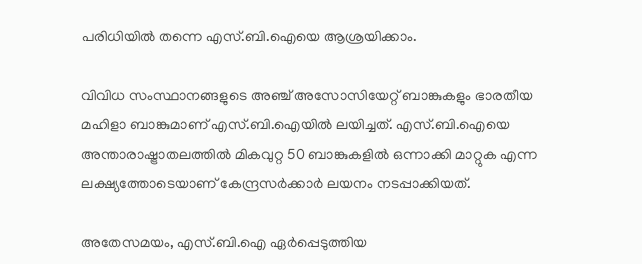പരിധിയില്‍ തന്നെ എസ്.ബി.ഐയെ ആശ്രയിക്കാം.

വിവിധ സംസ്ഥാനങ്ങളുടെ അഞ്ച് അസോസിയേറ്റ് ബാങ്കുകളും ഭാരതീയ മഹിളാ ബാങ്കുമാണ് എസ്.ബി.ഐയില്‍ ലയിച്ചത്. എസ്.ബി.ഐയെ അന്താരാഷ്ട്രാതലത്തില്‍ മികവുറ്റ 50 ബാങ്കുകളില്‍ ഒന്നാക്കി മാറ്റുക എന്ന ലക്ഷ്യത്തോടെയാണ് കേന്ദ്രസര്‍ക്കാര്‍ ലയനം നടപ്പാക്കിയത്.

അതേസമയം, എസ്.ബി.ഐ ഏര്‍പ്പെടുത്തിയ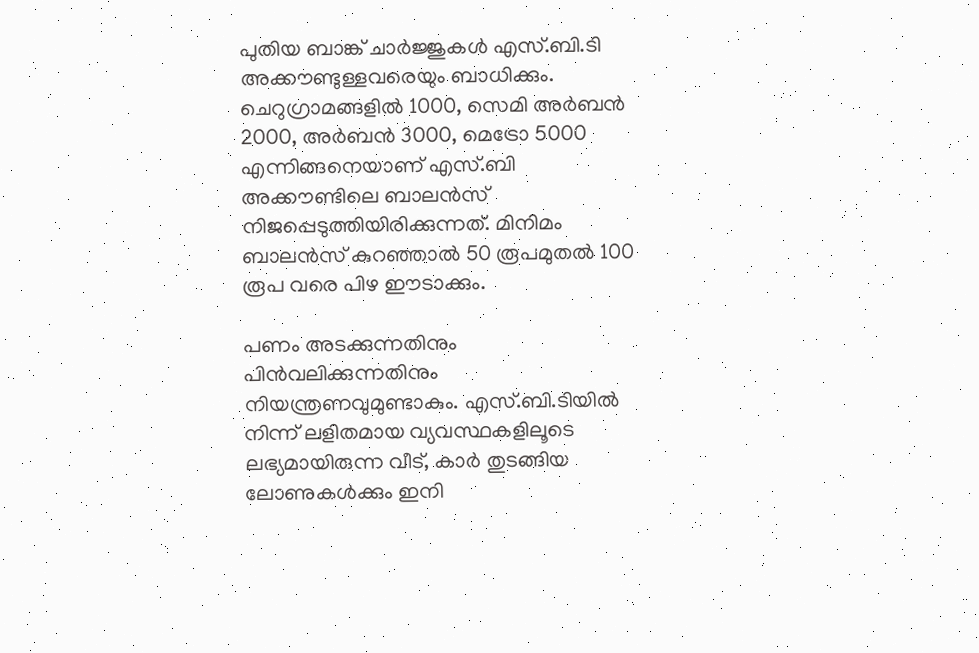പുതിയ ബാങ്ക് ചാര്‍ജ്ജുകള്‍ എസ്.ബി.ടി അക്കൗണ്ടുള്ളവരെയും ബാധിക്കും. ചെറുഗ്രാമങ്ങളില്‍ 1000, സെമി അര്‍ബന്‍ 2000, അര്‍ബന്‍ 3000, മെട്രോ 5000 എന്നിങ്ങനെയാണ് എസ്.ബി അക്കൗണ്ടിലെ ബാലന്‍സ് നിജപ്പെടുത്തിയിരിക്കുന്നത്. മിനിമം ബാലന്‍സ് കുറഞ്ഞാല്‍ 50 രൂപമുതല്‍ 100 രൂപ വരെ പിഴ ഈടാക്കും.

പണം അടക്കുന്നതിനും പിന്‍വലിക്കുന്നതിനും നിയന്ത്രണവുമുണ്ടാകും. എസ്.ബി.ടിയില്‍ നിന്ന് ലളിതമായ വ്യവസ്ഥകളിലൂടെ ലഭ്യമായിരുന്ന വീട്, കാര്‍ തുടങ്ങിയ ലോണുകള്‍ക്കും ഇനി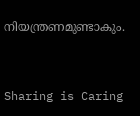നിയന്ത്രണമുണ്ടാകും.



Sharing is Caring